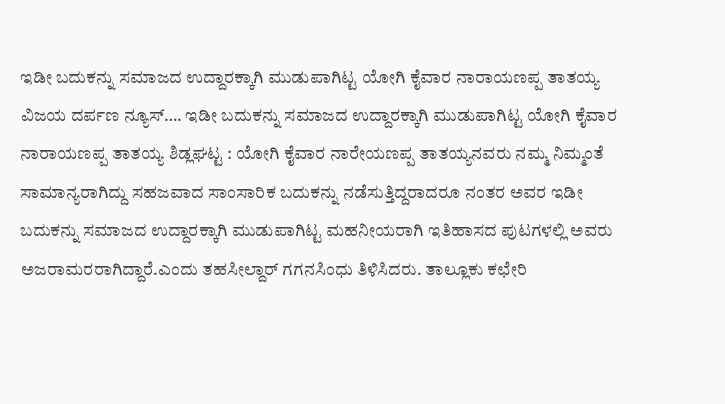ಇಡೀ ಬದುಕನ್ನು ಸಮಾಜದ ಉದ್ದಾರಕ್ಕಾಗಿ ಮುಡುಪಾಗಿಟ್ಟ ಯೋಗಿ ಕೈವಾರ ನಾರಾಯಣಪ್ಪ ತಾತಯ್ಯ
ವಿಜಯ ದರ್ಪಣ ನ್ಯೂಸ್…. ಇಡೀ ಬದುಕನ್ನು ಸಮಾಜದ ಉದ್ದಾರಕ್ಕಾಗಿ ಮುಡುಪಾಗಿಟ್ಟ ಯೋಗಿ ಕೈವಾರ ನಾರಾಯಣಪ್ಪ ತಾತಯ್ಯ ಶಿಡ್ಲಘಟ್ಟ : ಯೋಗಿ ಕೈವಾರ ನಾರೇಯಣಪ್ಪ ತಾತಯ್ಯನವರು ನಮ್ಮ ನಿಮ್ಮಂತೆ ಸಾಮಾನ್ಯರಾಗಿದ್ದು ಸಹಜವಾದ ಸಾಂಸಾರಿಕ ಬದುಕನ್ನು ನಡೆಸುತ್ತಿದ್ದರಾದರೂ ನಂತರ ಅವರ ಇಡೀ ಬದುಕನ್ನು ಸಮಾಜದ ಉದ್ದಾರಕ್ಕಾಗಿ ಮುಡುಪಾಗಿಟ್ಟ ಮಹನೀಯರಾಗಿ ಇತಿಹಾಸದ ಪುಟಗಳಲ್ಲಿ ಅವರು ಅಜರಾಮರರಾಗಿದ್ದಾರೆ.ಎಂದು ತಹಸೀಲ್ದಾರ್ ಗಗನಸಿಂಧು ತಿಳಿಸಿದರು. ತಾಲ್ಲೂಕು ಕಛೇರಿ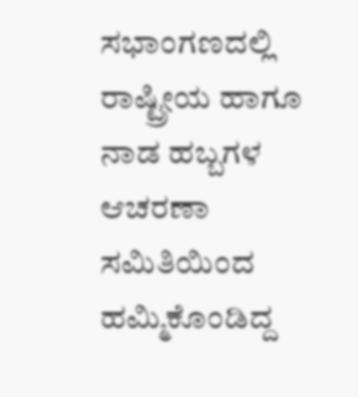ಸಭಾಂಗಣದಲ್ಲಿ ರಾಷ್ಟ್ರೀಯ ಹಾಗೂ ನಾಡ ಹಬ್ಬಗಳ ಆಚರಣಾ ಸಮಿತಿಯಿಂದ ಹಮ್ಮಿಕೊಂಡಿದ್ದ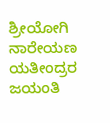ಶ್ರೀಯೋಗಿ ನಾರೇಯಣ ಯತೀಂದ್ರರ ಜಯಂತಿ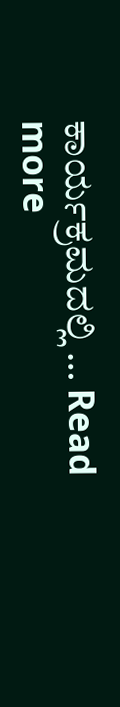ಕಾರ್ಯಕ್ರಮದಲ್ಲಿ … Read more